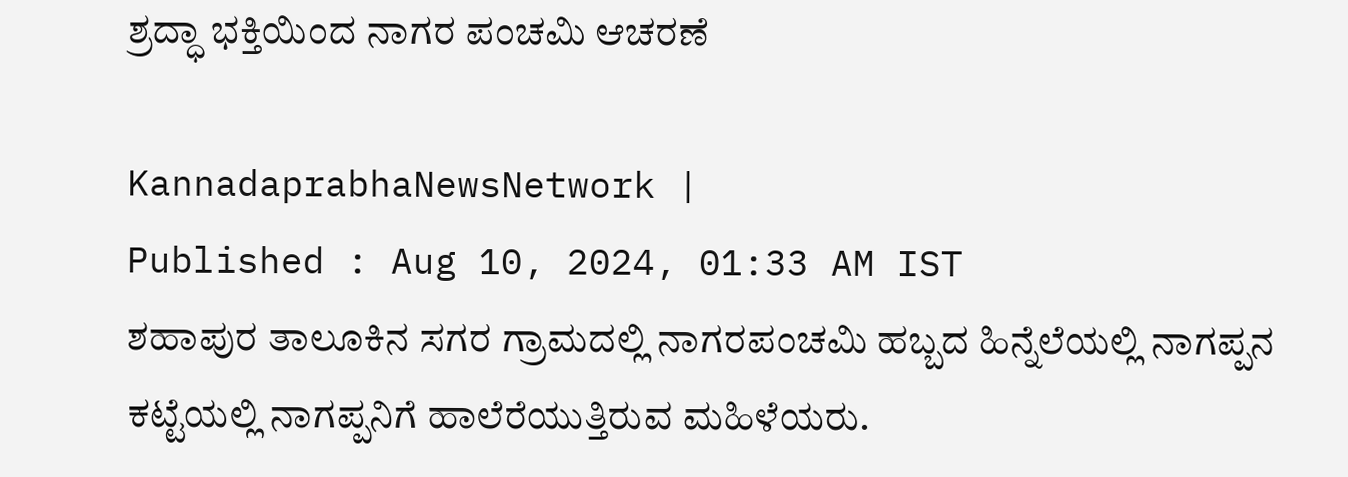ಶ್ರದ್ಧಾ ಭಕ್ತಿಯಿಂದ ನಾಗರ ಪಂಚಮಿ ಆಚರಣೆ

KannadaprabhaNewsNetwork |
Published : Aug 10, 2024, 01:33 AM IST
ಶಹಾಪುರ ತಾಲೂಕಿನ ಸಗರ ಗ್ರಾಮದಲ್ಲಿ ನಾಗರಪಂಚಮಿ ಹಬ್ಬದ ಹಿನ್ನೆಲೆಯಲ್ಲಿ ನಾಗಪ್ಪನ ಕಟ್ಟೆಯಲ್ಲಿ ನಾಗಪ್ಪನಿಗೆ ಹಾಲೆರೆಯುತ್ತಿರುವ ಮಹಿಳೆಯರು.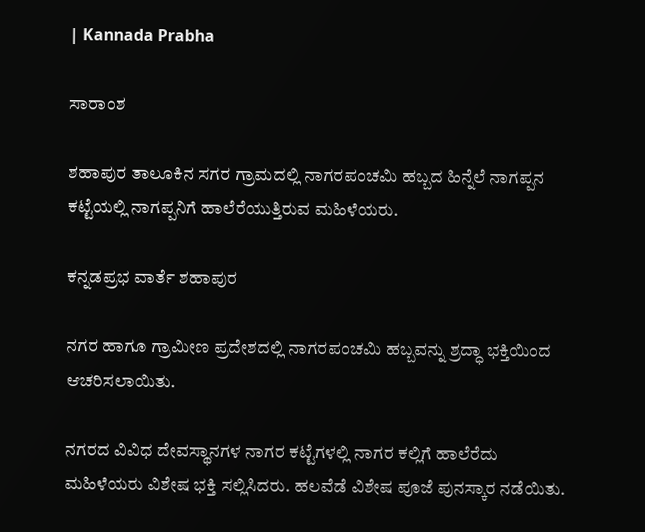| Kannada Prabha

ಸಾರಾಂಶ

ಶಹಾಪುರ ತಾಲೂಕಿನ ಸಗರ ಗ್ರಾಮದಲ್ಲಿ ನಾಗರಪಂಚಮಿ ಹಬ್ಬದ ಹಿನ್ನೆಲೆ ನಾಗಪ್ಪನ ಕಟ್ಟೆಯಲ್ಲಿ ನಾಗಪ್ಪನಿಗೆ ಹಾಲೆರೆಯುತ್ತಿರುವ ಮಹಿಳೆಯರು.

ಕನ್ನಡಪ್ರಭ ವಾರ್ತೆ ಶಹಾಪುರ

ನಗರ ಹಾಗೂ ಗ್ರಾಮೀಣ ಪ್ರದೇಶದಲ್ಲಿ ನಾಗರಪಂಚಮಿ ಹಬ್ಬವನ್ನು ಶ್ರದ್ಧಾ ಭಕ್ತಿಯಿಂದ ಆಚರಿಸಲಾಯಿತು.

ನಗರದ ವಿವಿಧ ದೇವಸ್ಥಾನಗಳ ನಾಗರ ಕಟ್ಟೆಗಳಲ್ಲಿ ನಾಗರ ಕಲ್ಲಿಗೆ ಹಾಲೆರೆದು ಮಹಿಳೆಯರು ವಿಶೇಷ ಭಕ್ತಿ ಸಲ್ಲಿಸಿದರು. ಹಲವೆಡೆ ವಿಶೇಷ ಪೂಜೆ ಪುನಸ್ಕಾರ ನಡೆಯಿತು.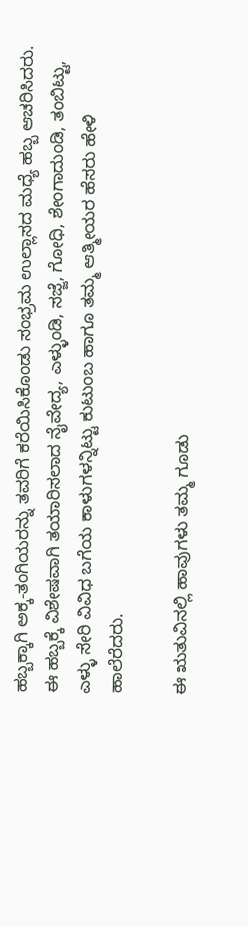ಹಬ್ಬಕ್ಕಾಗಿ ಅಕ್ಕ-ತಂಗಿಯರನ್ನು ತವರಿಗೆ ಕರೆಯಿಸಿಕೊಂಡು ಸಂಭ್ರಮ ಉಲ್ಲಾಸದ ಮಧ್ಯೆ ಹಬ್ಬ ಆಚರಿಸಿದರು. ಈ ಹಬ್ಬಕ್ಕೆ ವಿಶೇಷವಾಗಿ ತಯಾರಿಸಲಾದ ನೈವೇದ್ಯ, ಎಳ್ಳುಂಡಿ, ಸಜ್ಜೆ, ಗೋಧಿ, ಶೇಂಗಾದುಂಡಿ, ತಂಬಿಟ್ಟು, ಎಳ್ಳು ಸೇರಿ ವಿವಿಧ ಬಗೆಯ ಕಾಳುಗಳನ್ನಿಟ್ಟು ಕುಟುಂಬ ಹಾಗೂ ತಮ್ಮ ಆತ್ಮೀಯರ ಹೆಸರು ಹೇಳಿ ಹಾಲೆರೆದರು.

ಈ ಋತುವಿನಲ್ಲಿ ಹಾವುಗಳು ತಮ್ಮ ಗೂಡು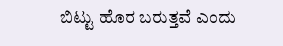ಬಿಟ್ಟು ಹೊರ ಬರುತ್ತವೆ ಎಂದು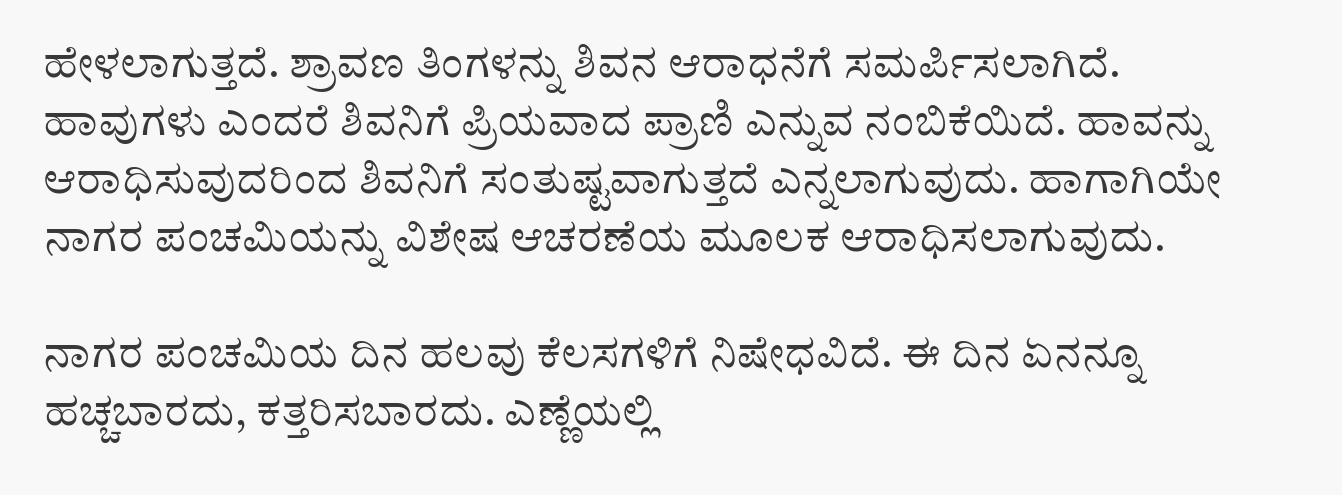ಹೇಳಲಾಗುತ್ತದೆ. ಶ್ರಾವಣ ತಿಂಗಳನ್ನು ಶಿವನ ಆರಾಧನೆಗೆ ಸಮರ್ಪಿಸಲಾಗಿದೆ. ಹಾವುಗಳು ಎಂದರೆ ಶಿವನಿಗೆ ಪ್ರಿಯವಾದ ಪ್ರಾಣಿ ಎನ್ನುವ ನಂಬಿಕೆಯಿದೆ. ಹಾವನ್ನು ಆರಾಧಿಸುವುದರಿಂದ ಶಿವನಿಗೆ ಸಂತುಷ್ಟವಾಗುತ್ತದೆ ಎನ್ನಲಾಗುವುದು. ಹಾಗಾಗಿಯೇ ನಾಗರ ಪಂಚಮಿಯನ್ನು ವಿಶೇಷ ಆಚರಣೆಯ ಮೂಲಕ ಆರಾಧಿಸಲಾಗುವುದು.

ನಾಗರ ಪಂಚಮಿಯ ದಿನ ಹಲವು ಕೆಲಸಗಳಿಗೆ ನಿಷೇಧವಿದೆ. ಈ ದಿನ ಏನನ್ನೂ ಹಚ್ಚಬಾರದು, ಕತ್ತರಿಸಬಾರದು. ಎಣ್ಣೆಯಲ್ಲಿ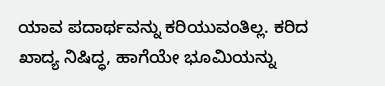ಯಾವ ಪದಾರ್ಥವನ್ನು ಕರಿಯುವಂತಿಲ್ಲ. ಕರಿದ ಖಾದ್ಯ ನಿಷಿದ್ಧ, ಹಾಗೆಯೇ ಭೂಮಿಯನ್ನು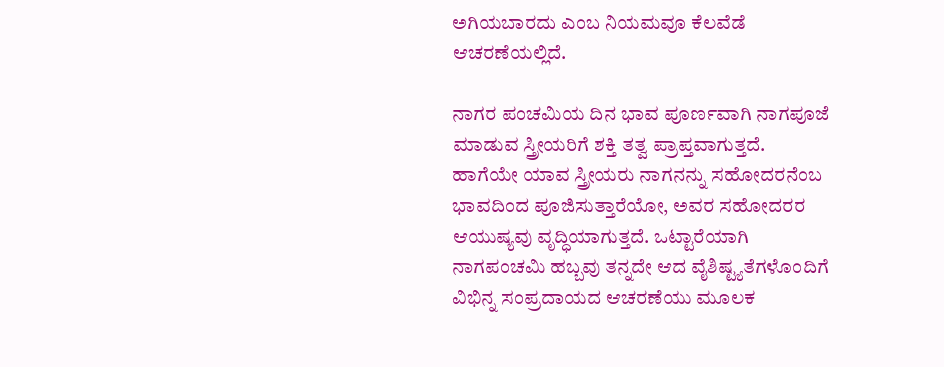ಅಗಿಯಬಾರದು ಎಂಬ ನಿಯಮವೂ ಕೆಲವೆಡೆ ಆಚರಣೆಯಲ್ಲಿದೆ.

ನಾಗರ ಪಂಚಮಿಯ ದಿನ ಭಾವ ಪೂರ್ಣವಾಗಿ ನಾಗಪೂಜೆ ಮಾಡುವ ಸ್ತ್ರೀಯರಿಗೆ ಶಕ್ತಿ ತತ್ವ ಪ್ರಾಪ್ತವಾಗುತ್ತದೆ. ಹಾಗೆಯೇ ಯಾವ ಸ್ತ್ರೀಯರು ನಾಗನನ್ನು ಸಹೋದರನೆಂಬ ಭಾವದಿಂದ ಪೂಜಿಸುತ್ತಾರೆಯೋ, ಅವರ ಸಹೋದರರ ಆಯುಷ್ಯವು ವೃದ್ಧಿಯಾಗುತ್ತದೆ. ಒಟ್ಟಾರೆಯಾಗಿ ನಾಗಪಂಚಮಿ ಹಬ್ಬವು ತನ್ನದೇ ಆದ ವೈಶಿಷ್ಟ್ಯತೆಗಳೊಂದಿಗೆ ವಿಭಿನ್ನ ಸಂಪ್ರದಾಯದ ಆಚರಣೆಯು ಮೂಲಕ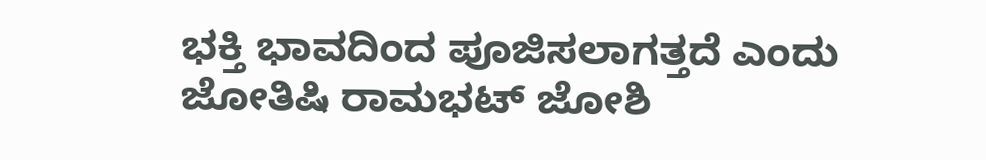ಭಕ್ತಿ ಭಾವದಿಂದ ಪೂಜಿಸಲಾಗತ್ತದೆ ಎಂದು ಜೋತಿಷಿ ರಾಮಭಟ್ ಜೋಶಿ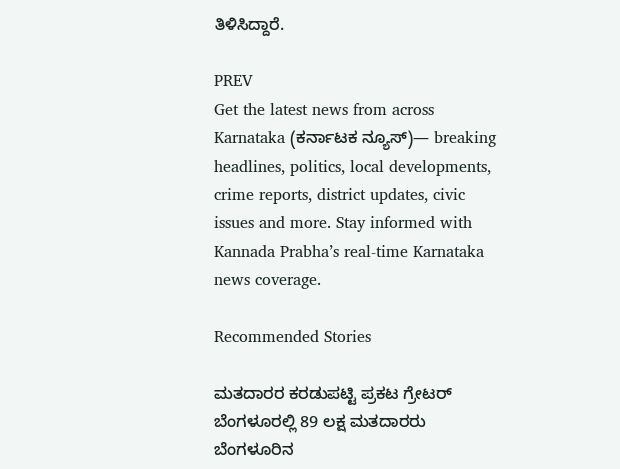ತಿಳಿಸಿದ್ದಾರೆ.

PREV
Get the latest news from across Karnataka (ಕರ್ನಾಟಕ ನ್ಯೂಸ್)— breaking headlines, politics, local developments, crime reports, district updates, civic issues and more. Stay informed with Kannada Prabha’s real‑time Karnataka news coverage.

Recommended Stories

ಮತದಾರರ ಕರಡುಪಟ್ಟಿ ಪ್ರಕಟ ಗ್ರೇಟರ್‌ ಬೆಂಗಳೂರಲ್ಲಿ 89 ಲಕ್ಷ ಮತದಾರರು
ಬೆಂಗಳೂರಿನ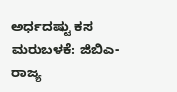ಅರ್ಧದಷ್ಟು ಕಸ ಮರುಬಳಕೆ: ಜಿಬಿಎ-ರಾಜ್ಯ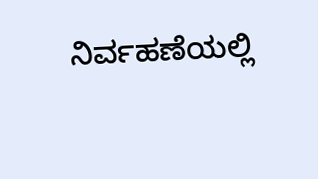ನಿರ್ವಹಣೆಯಲ್ಲಿ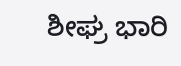ಶೀಘ್ರ ಭಾರಿ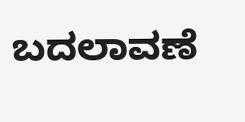ಬದಲಾವಣೆ